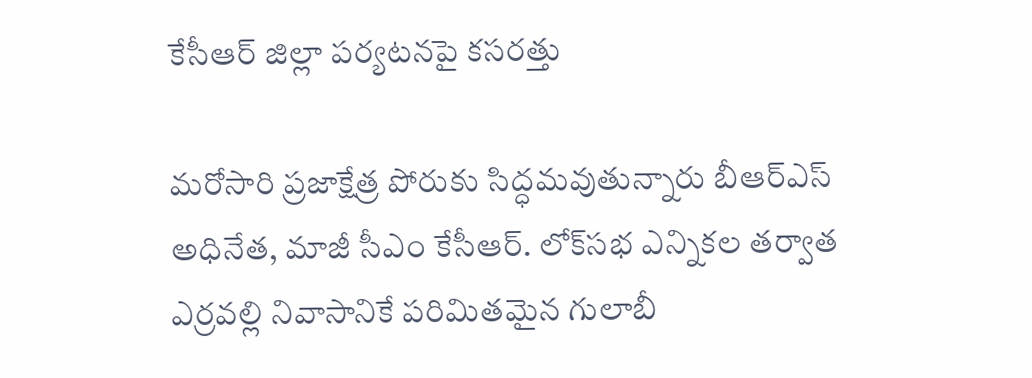కేసీఆర్‌ జిల్లా పర్యటనపై కసరత్తు

మరోసారి ప్రజాక్షేత్ర పోరుకు సిద్ధమవుతున్నారు బీఆర్‌ఎస్‌ అధినేత, మాజీ సీఎం కేసీఆర్‌. లోక్‌సభ ఎన్నికల తర్వాత ఎర్రవల్లి నివాసానికే పరిమితమైన గులాబీ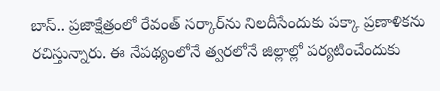బాస్‌.. ప్రజాక్షేత్రంలో రేవంత్‌ సర్కార్‌ను నిలదీసేందుకు పక్కా ప్రణాళికను రచిస్తున్నారు. ఈ నేపథ్యంలోనే త్వరలోనే జిల్లాల్లో పర్యటించేందుకు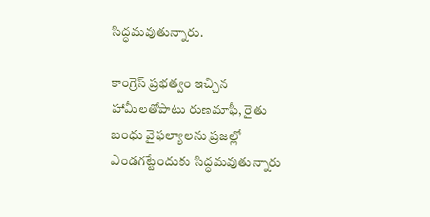సిద్ధమవుతున్నారు.

కాంగ్రెస్‌ ప్రభత్వం ఇచ్చిన హామీలతోపాటు రుణమాఫీ, రైతు బంధు వైఫల్యాలను ప్రజల్లో ఎండగట్టేందుకు సిద్ధమవుతున్నారు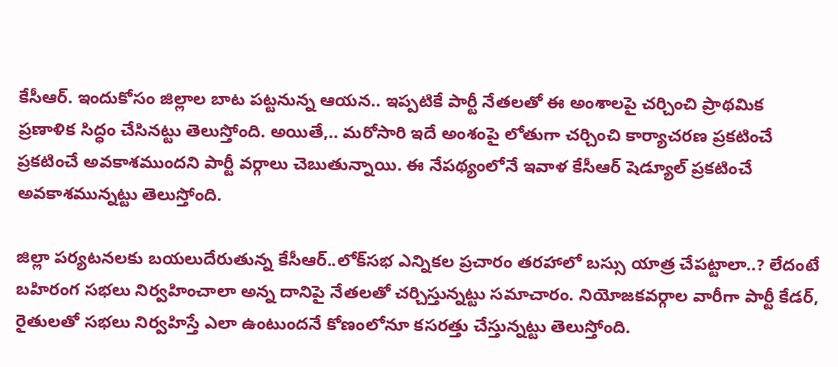కేసీఆర్‌. ఇందుకోసం జిల్లాల బాట పట్టనున్న ఆయన.. ఇప్పటికే పార్టీ నేతలతో ఈ అంశాలపై చర్చించి ప్రాథమిక ప్రణాళిక సిద్ధం చేసినట్టు తెలుస్తోంది. అయితే,.. మరోసారి ఇదే అంశంపై లోతుగా చర్చించి కార్యాచరణ ప్రకటించే ప్రకటించే అవకాశముందని పార్టీ వర్గాలు చెబుతున్నాయి. ఈ నేపథ్యంలోనే ఇవాళ కేసీఆర్‌ షెడ్యూల్‌ ప్రకటించే అవకాశమున్నట్టు తెలుస్తోంది.

జిల్లా పర్యటనలకు బయలుదేరుతున్న కేసీఆర్‌..లోక్‌సభ ఎన్నికల ప్రచారం తరహాలో బస్సు యాత్ర చేపట్టాలా..? లేదంటే బహిరంగ సభలు నిర్వహించాలా అన్న దానిపై నేతలతో చర్చిస్తున్నట్టు సమాచారం. నియోజకవర్గాల వారీగా పార్టీ కేడర్, రైతులతో సభలు నిర్వహిస్తే ఎలా ఉంటుందనే కోణంలోనూ కసరత్తు చేస్తున్నట్టు తెలుస్తోంది.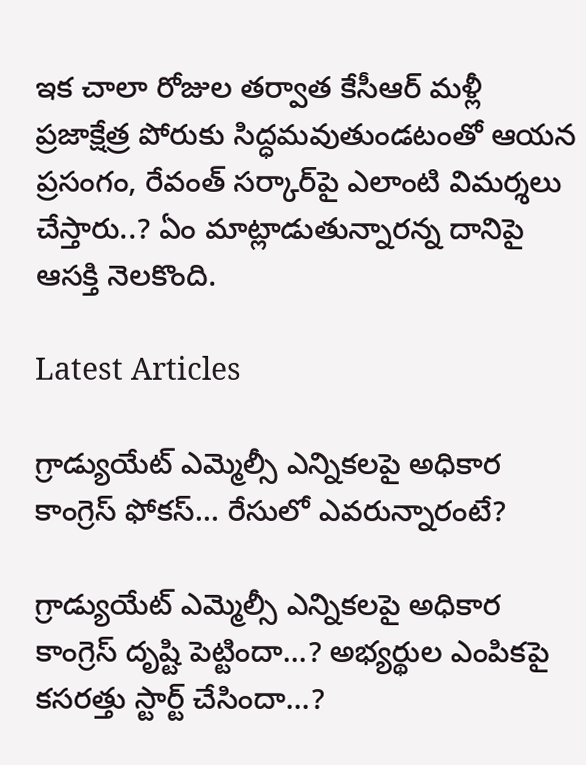ఇక చాలా రోజుల తర్వాత కేసీఆర్‌ మళ్లీ ప్రజాక్షేత్ర పోరుకు సిద్ధమవుతుండటంతో ఆయన ప్రసంగం, రేవంత్‌ సర్కార్‌పై ఎలాంటి విమర్శలు చేస్తారు..? ఏం మాట్లాడుతున్నారన్న దానిపై ఆసక్తి నెలకొంది.

Latest Articles

గ్రాడ్యుయేట్ ఎమ్మెల్సీ ఎన్నికలపై అధికార కాంగ్రెస్ ఫోకస్… రేసులో ఎవరున్నారంటే?

గ్రాడ్యుయేట్ ఎమ్మెల్సీ ఎన్నికలపై అధికార కాంగ్రెస్ దృష్టి పెట్టిందా...? అభ్యర్థుల ఎంపికపై కసరత్తు స్టార్ట్ చేసిందా...?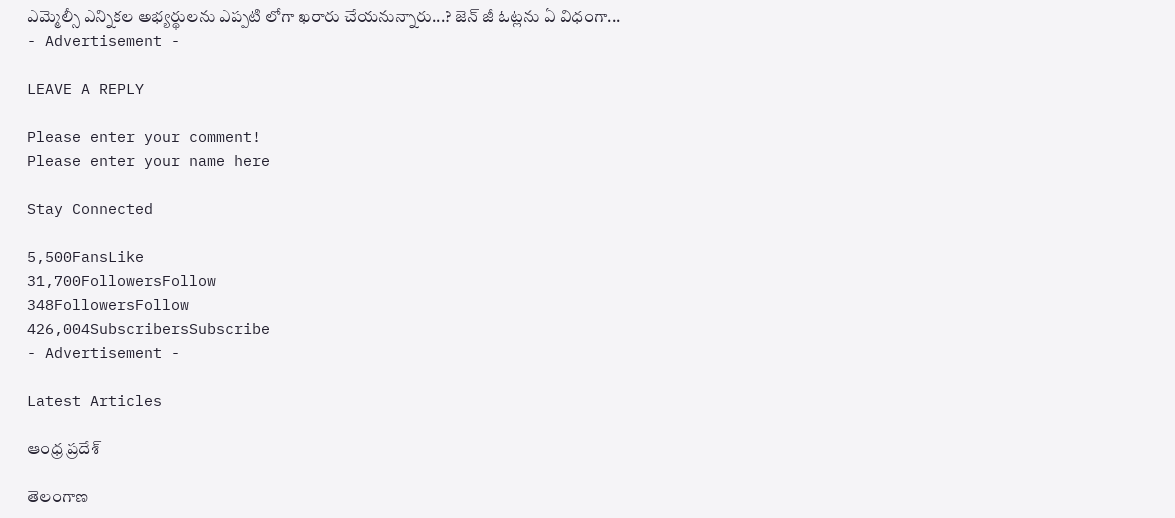ఎమ్మెల్సీ ఎన్నికల అభ్యర్థులను ఎప్పటి లోగా ఖరారు చేయనున్నారు...? జెన్ జీ ఓట్లను ఏ విధంగా...
- Advertisement -

LEAVE A REPLY

Please enter your comment!
Please enter your name here

Stay Connected

5,500FansLike
31,700FollowersFollow
348FollowersFollow
426,004SubscribersSubscribe
- Advertisement -

Latest Articles

ఆంధ్ర ప్రదేశ్

తెలంగాణ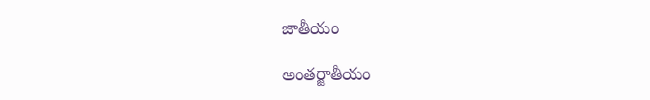జాతీయం

అంతర్జాతీయం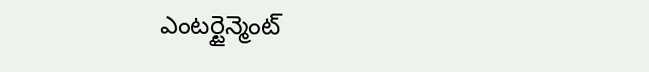ఎంటర్టైన్మెంట్